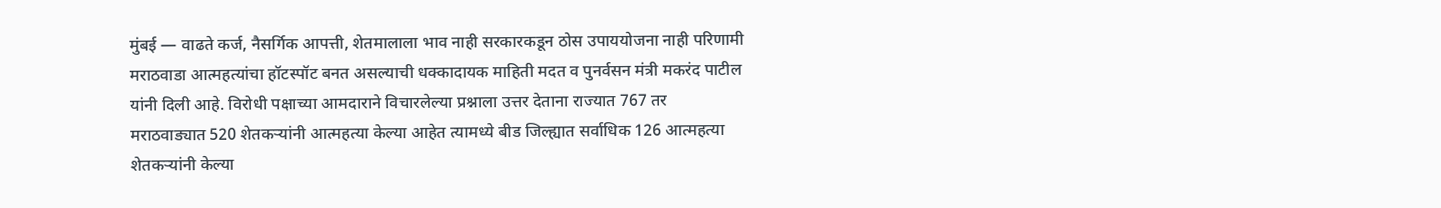मुंबई — वाढते कर्ज, नैसर्गिक आपत्ती, शेतमालाला भाव नाही सरकारकडून ठोस उपाययोजना नाही परिणामी मराठवाडा आत्महत्यांचा हॉटस्पॉट बनत असल्याची धक्कादायक माहिती मदत व पुनर्वसन मंत्री मकरंद पाटील यांनी दिली आहे. विरोधी पक्षाच्या आमदाराने विचारलेल्या प्रश्नाला उत्तर देताना राज्यात 767 तर मराठवाड्यात 520 शेतकऱ्यांनी आत्महत्या केल्या आहेत त्यामध्ये बीड जिल्ह्यात सर्वाधिक 126 आत्महत्या शेतकऱ्यांनी केल्या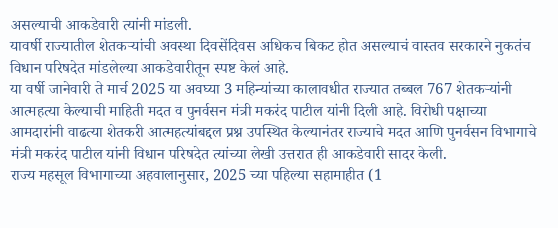असल्याची आकडेवारी त्यांनी मांडली.
यावर्षी राज्यातील शेतकऱ्यांची अवस्था दिवसेंदिवस अधिकच बिकट होत असल्याचं वास्तव सरकारने नुकतंच विधान परिषदेत मांडलेल्या आकडेवारीतून स्पष्ट केलं आहे.
या वर्षी जानेवारी ते मार्च 2025 या अवघ्या 3 महिन्यांच्या कालावधीत राज्यात तब्बल 767 शेतकऱ्यांनी आत्महत्या केल्याची माहिती मदत व पुनर्वसन मंत्री मकरंद पाटील यांनी दिली आहे. विरोधी पक्षाच्या आमदारांनी वाढत्या शेतकरी आत्महत्यांबद्दल प्रश्न उपस्थित केल्यानंतर राज्याचे मदत आणि पुनर्वसन विभागाचे मंत्री मकरंद पाटील यांनी विधान परिषदेत त्यांच्या लेखी उत्तरात ही आकडेवारी सादर केली.
राज्य महसूल विभागाच्या अहवालानुसार, 2025 च्या पहिल्या सहामाहीत (1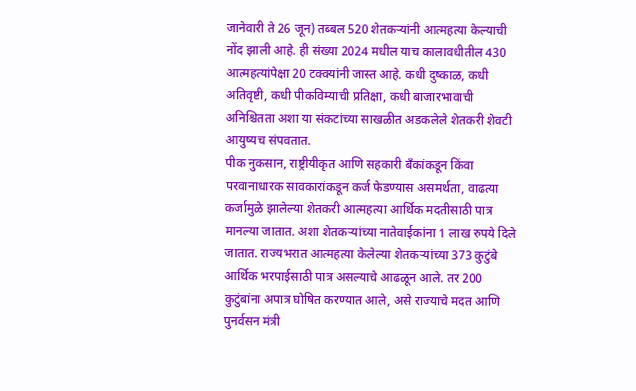जानेवारी ते 26 जून) तब्बल 520 शेतकऱ्यांनी आत्महत्या केल्याची नोंद झाली आहे. ही संख्या 2024 मधील याच कालावधीतील 430 आत्महत्यांपेक्षा 20 टक्क्यांनी जास्त आहे. कधी दुष्काळ, कधी अतिवृष्टी, कधी पीकविम्याची प्रतिक्षा, कधी बाजारभावाची अनिश्चितता अशा या संकटांच्या साखळीत अडकलेले शेतकरी शेवटी आयुष्यच संपवतात.
पीक नुकसान, राष्ट्रीयीकृत आणि सहकारी बँकांकडून किंवा परवानाधारक सावकारांकडून कर्ज फेडण्यास असमर्थता, वाढत्या कर्जामुळे झालेल्या शेतकरी आत्महत्या आर्थिक मदतीसाठी पात्र मानल्या जातात. अशा शेतकऱ्यांच्या नातेवाईकांना 1 लाख रुपये दिले जातात. राज्यभरात आत्महत्या केलेल्या शेतकऱ्यांच्या 373 कुटुंबे आर्थिक भरपाईसाठी पात्र असल्याचे आढळून आले. तर 200 कुटुंबांना अपात्र घोषित करण्यात आले, असे राज्याचे मदत आणि पुनर्वसन मंत्री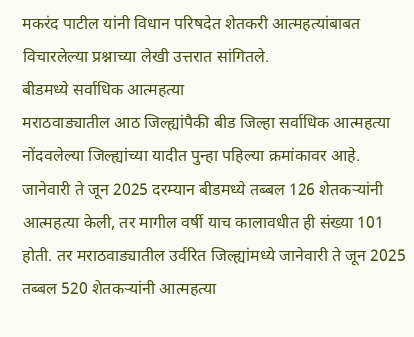मकरंद पाटील यांनी विधान परिषदेत शेतकरी आत्महत्यांबाबत विचारलेल्या प्रश्नाच्या लेखी उत्तरात सांगितले.
बीडमध्ये सर्वाधिक आत्महत्या
मराठवाड्यातील आठ जिल्ह्यांपैकी बीड जिल्हा सर्वाधिक आत्महत्या नोंदवलेल्या जिल्ह्यांच्या यादीत पुन्हा पहिल्या क्रमांकावर आहे. जानेवारी ते जून 2025 दरम्यान बीडमध्ये तब्बल 126 शेतकऱ्यांनी आत्महत्या केली, तर मागील वर्षी याच कालावधीत ही संख्या 101 होती. तर मराठवाड्यातील उर्वरित जिल्ह्यांमध्ये जानेवारी ते जून 2025 तब्बल 520 शेतकऱ्यांनी आत्महत्या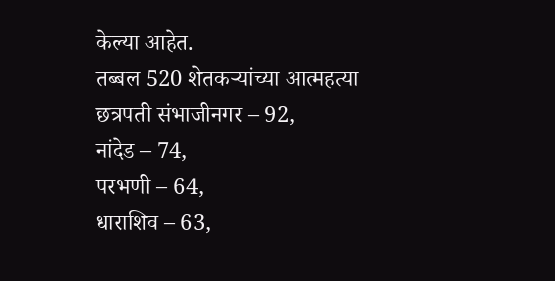केल्या आहेत.
तब्बल 520 शेतकऱ्यांच्या आत्महत्या
छत्रपती संभाजीनगर – 92,
नांदेड – 74,
परभणी – 64,
धाराशिव – 63,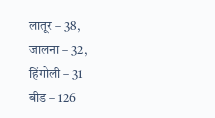लातूर – 38,
जालना – 32,
हिंगोली – 31
बीड – 126